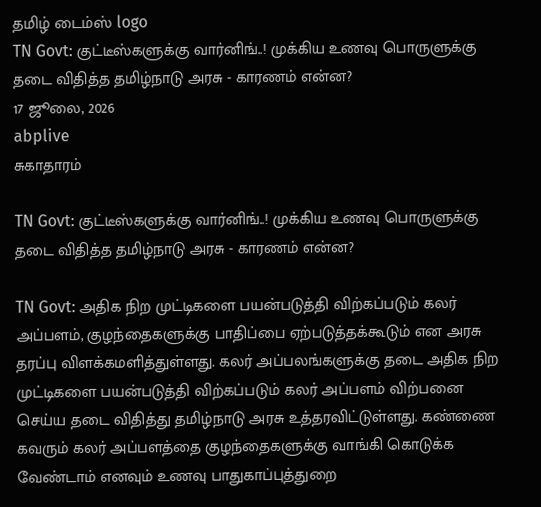தமிழ் டைம்ஸ் logo
TN Govt: குட்டீஸ்களுக்கு வார்னிங்..! முக்கிய உணவு பொருளுக்கு தடை விதித்த தமிழ்நாடு அரசு - காரணம் என்ன?
17 ஜூலை, 2026
abplive
சுகாதாரம்

TN Govt: குட்டீஸ்களுக்கு வார்னிங்..! முக்கிய உணவு பொருளுக்கு தடை விதித்த தமிழ்நாடு அரசு - காரணம் என்ன?

TN Govt: அதிக நிற முட்டிகளை பயன்படுத்தி விற்கப்படும் கலர் அப்பளம், குழந்தைகளுக்கு பாதிப்பை ஏற்படுத்தக்கூடும் என அரசு தரப்பு விளக்கமளித்துள்ளது. கலர் அப்பலங்களுக்கு தடை அதிக நிற முட்டிகளை பயன்படுத்தி விற்கப்படும் கலர் அப்பளம் விற்பனை செய்ய தடை விதித்து தமிழ்நாடு அரசு உத்தரவிட்டுள்ளது. கண்ணை கவரும் கலர் அப்பளத்தை குழந்தைகளுக்கு வாங்கி கொடுக்க வேண்டாம் எனவும் உணவு பாதுகாப்புத்துறை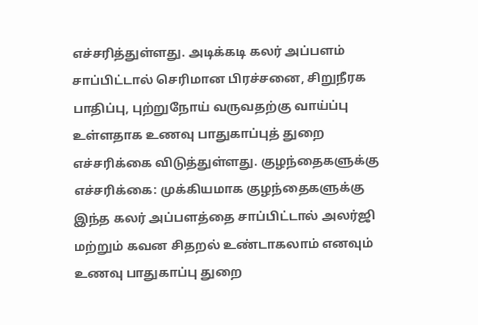எச்சரித்துள்ளது. அடிக்கடி கலர் அப்பளம் சாப்பிட்டால் செரிமான பிரச்சனை, சிறுநீரக பாதிப்பு, புற்றுநோய் வருவதற்கு வாய்ப்பு உள்ளதாக உணவு பாதுகாப்புத் துறை எச்சரிக்கை விடுத்துள்ளது. குழந்தைகளுக்கு எச்சரிக்கை: முக்கியமாக குழந்தைகளுக்கு இந்த கலர் அப்பளத்தை சாப்பிட்டால் அலர்ஜி மற்றும் கவன சிதறல் உண்டாகலாம் எனவும் உணவு பாதுகாப்பு துறை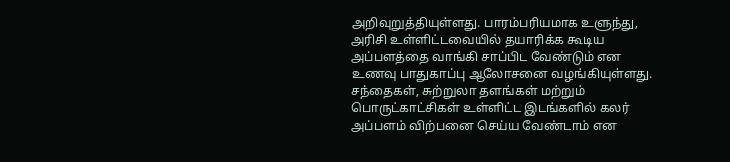அறிவுறுத்தியுள்ளது. பாரம்பரியமாக உளுந்து, அரிசி உள்ளிட்டவையில் தயாரிக்க கூடிய அப்பளத்தை வாங்கி சாப்பிட வேண்டும் என உணவு பாதுகாப்பு ஆலோசனை வழங்கியுள்ளது. சந்தைகள், சுற்றுலா தளங்கள் மற்றும் பொருட்காட்சிகள் உள்ளிட்ட இடங்களில் கலர் அப்பளம் விற்பனை செய்ய வேண்டாம் என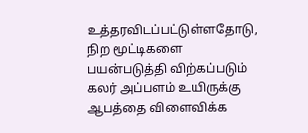உத்தரவிடப்பட்டுள்ளதோடு,  நிற மூட்டிகளை பயன்படுத்தி விற்கப்படும் கலர் அப்பளம் உயிருக்கு ஆபத்தை விளைவிக்க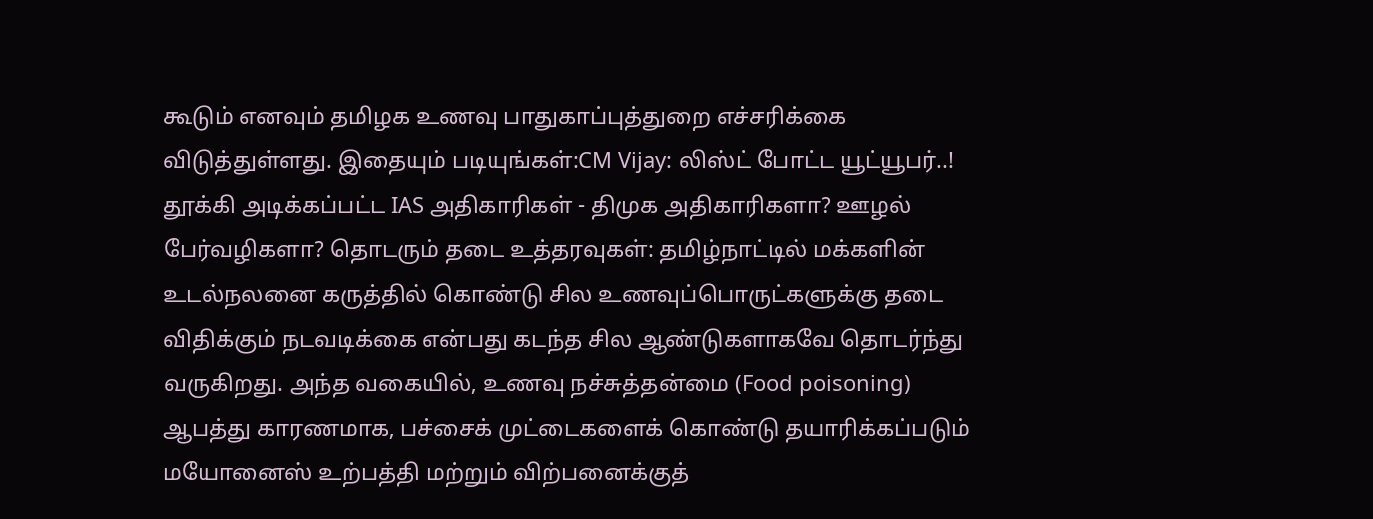கூடும் எனவும் தமிழக உணவு பாதுகாப்புத்துறை எச்சரிக்கை விடுத்துள்ளது. இதையும் படியுங்கள்:CM Vijay: லிஸ்ட் போட்ட யூட்யூபர்..! தூக்கி அடிக்கப்பட்ட IAS அதிகாரிகள் - திமுக அதிகாரிகளா? ஊழல் பேர்வழிகளா? தொடரும் தடை உத்தரவுகள்: தமிழ்நாட்டில் மக்களின் உடல்நலனை கருத்தில் கொண்டு சில உணவுப்பொருட்களுக்கு தடை விதிக்கும் நடவடிக்கை என்பது கடந்த சில ஆண்டுகளாகவே தொடர்ந்து வருகிறது. அந்த வகையில், உணவு நச்சுத்தன்மை (Food poisoning) ஆபத்து காரணமாக, பச்சைக் முட்டைகளைக் கொண்டு தயாரிக்கப்படும் மயோனைஸ் உற்பத்தி மற்றும் விற்பனைக்குத்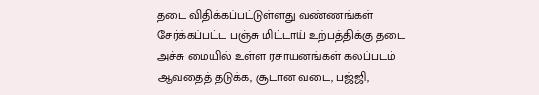தடை விதிக்கப்பட்டுள்ளது வண்ணங்கள் சேர்க்கப்பட்ட பஞ்சு மிட்டாய் உற்பத்திக்கு தடை அச்சு மையில் உள்ள ரசாயனங்கள் கலப்படம் ஆவதைத் தடுக்க, சூடான வடை, பஜ்ஜி,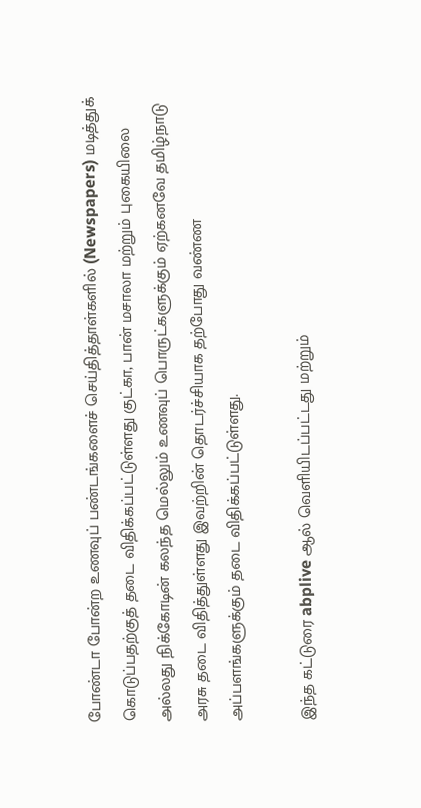போண்டா போன்ற உணவுப் பண்டங்களைச் செய்தித்தாள்களில் (Newspapers) மடித்துக் கொடுப்பதற்குத் தடை விதிக்கப்பட்டுள்ளது குட்கா, பான் மசாலா மற்றும் புகையிலை அல்லது நிக்கோடின் கலந்த மெல்லும் உணவுப் பொருட்களுக்கும் ஏற்கனவே தமிழ்நாடு அரசு தடை விதித்துள்ளது இவற்றின் தொடர்ச்சியாக தற்போது வண்ண அப்பளங்களுக்கும் தடை விதிக்கப்பட்டுள்ளது.

இந்த கட்டுரை abplive ஆல் வெளியிடப்பட்டது மற்றும்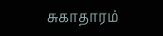சுகாதாரம்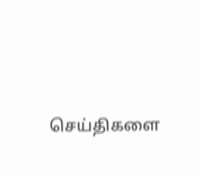செய்திகளை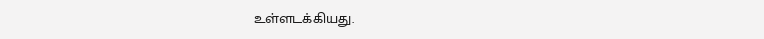உள்ளடக்கியது.